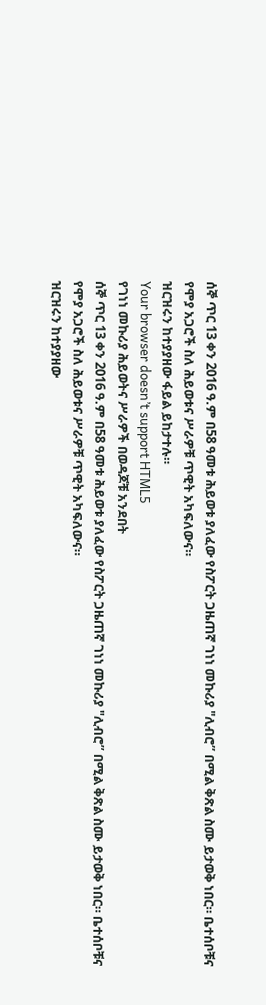ሰኞ ጥር 13 ቀን 2016 ዓ.ም በ58 ዓመቱ ሕይወቱ ያለፈው የስፖርት ጋዜጠኛ ገነነ መኩሪያ "ሊብሮ” በሚል ቅጽል ስሙ ይታወቅ ነበር። ቤተሰቦቹና የሞያ አጋሮች ስለ ሕይወቱና ሥራዎቹ ጥዊት አካፍለውና።
ዝርዝሩን ከተያያዘው ፋይል ይከታተሉ።
Your browser doesn’t support HTML5
የገነነ መኩሪያ ሕይወትና ሥራዎች በወዳጆቹ አንደበት
ሰኞ ጥር 13 ቀን 2016 ዓ.ም በ58 ዓመቱ ሕይወቱ ያለፈው የስፖርት ጋዜጠኛ ገነነ መኩሪያ "ሊብሮ” በሚል ቅጽል ስሙ ይታወቅ ነበር። ቤተሰቦቹና የሞያ አጋሮች ስለ ሕይወቱና ሥራዎቹ ጥዊት አካፍለውና።
ዝርዝሩን ከተያያዘው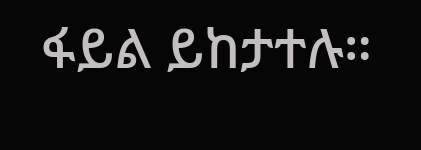ፋይል ይከታተሉ።